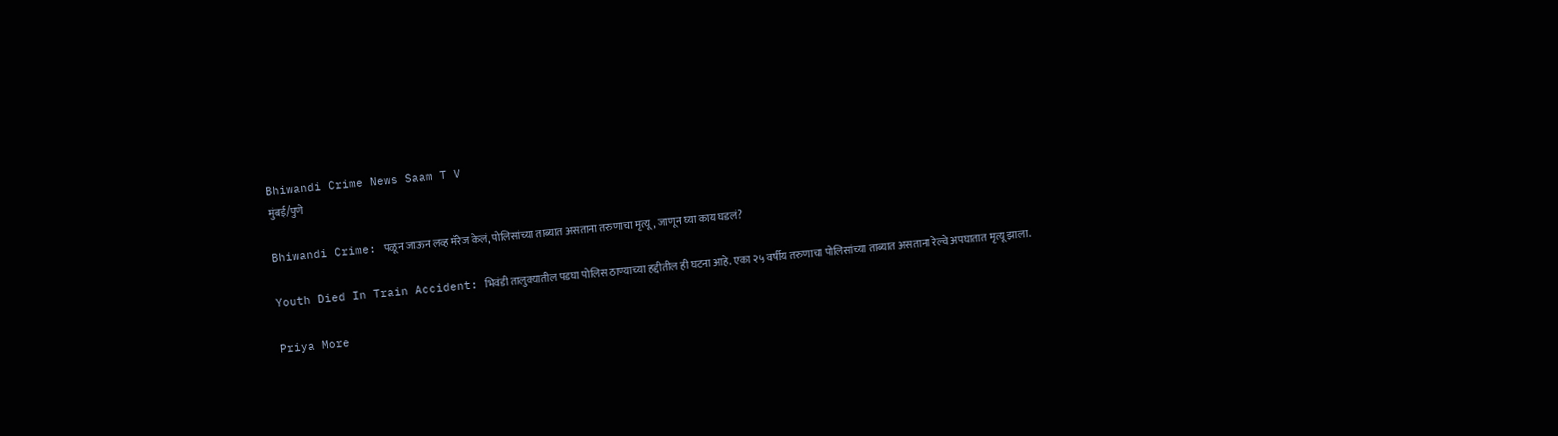Bhiwandi Crime News Saam T V
मुंबई/पुणे

Bhiwandi Crime: पळून जाऊन लव्ह मॅरेज केलं, पोलिसांच्या ताब्यात असताना तरुणाचा मृत्यू, जाणून घ्या काय घडलं?

Youth Died In Train Accident: भिवंडी तालुक्यातील पडघा पोलिस ठाण्याच्या हद्दीतील ही घटना आहे. एका २५ वर्षीय तरुणाचा पोलिसांच्या ताब्यात असताना रेल्वे अपघातात मृत्यू झाला.

Priya More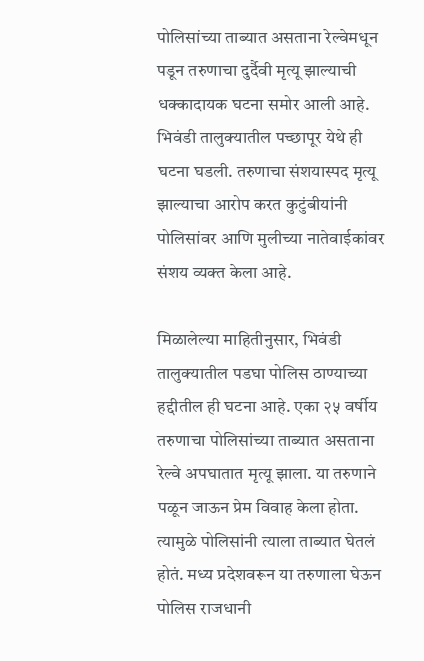पोलिसांच्या ताब्यात असताना रेल्वेमधून पडून तरुणाचा दुर्दैवी मृत्यू झाल्याची धक्कादायक घटना समोर आली आहे. भिवंडी तालुक्यातील पच्छापूर येथे ही घटना घडली. तरुणाचा संशयास्पद मृत्यू झाल्याचा आरोप करत कुटुंबीयांनी पोलिसांवर आणि मुलीच्या नातेवाईकांवर संशय व्यक्त केला आहे.

मिळालेल्या माहितीनुसार, भिवंडी तालुक्यातील पडघा पोलिस ठाण्याच्या हद्दीतील ही घटना आहे. एका २५ वर्षीय तरुणाचा पोलिसांच्या ताब्यात असताना रेल्वे अपघातात मृत्यू झाला. या तरुणाने पळून जाऊन प्रेम विवाह केला होता. त्यामुळे पोलिसांनी त्याला ताब्यात घेतलं होतं. मध्य प्रदेशवरून या तरुणाला घेऊन पोलिस राजधानी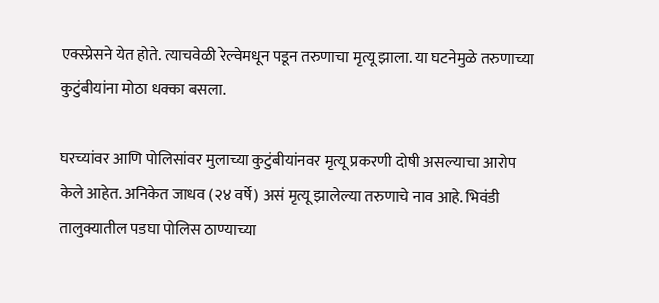एक्स्प्रेसने येत होते. त्याचवेळी रेल्वेमधून पडून तरुणाचा मृत्यू झाला. या घटनेमुळे तरुणाच्या कुटुंबीयांना मोठा धक्का बसला.

घरच्यांवर आणि पोलिसांवर मुलाच्या कुटुंबीयांनवर मृत्यू प्रकरणी दोषी असल्याचा आरोप केले आहेत. अनिकेत जाधव (२४ वर्षे) असं मृत्यू झालेल्या तरुणाचे नाव आहे. भिवंडी तालुक्यातील पडघा पोलिस ठाण्याच्या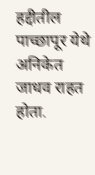हद्दीतील पाच्छापूर येथे अनिकेत जाधव राहत होता.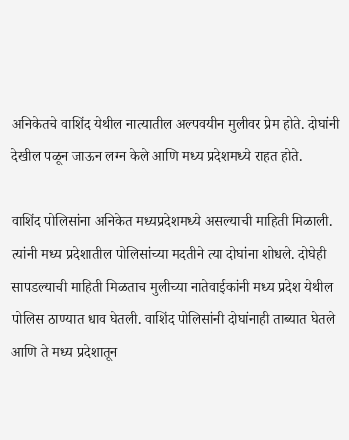अनिकेतचे वाशिंद येथील नात्यातील अल्पवयीन मुलीवर प्रेम होते. दोघांनी देखील पळून जाऊन लग्न केले आणि मध्य प्रदेशमध्ये राहत होते.

वाशिंद पोलिसांना अनिकेत मध्यप्रदेशमध्ये असल्याची माहिती मिळाली. त्यांनी मध्य प्रदेशातील पोलिसांच्या मदतीने त्या दोघांना शोधले. दोघेही सापडल्याची माहिती मिळताच मुलीच्या नातेवाईकांनी मध्य प्रदेश येथील पोलिस ठाण्यात धाव घेतली. वाशिंद पोलिसांनी दोघांनाही ताब्यात घेतले आणि ते मध्य प्रदेशातून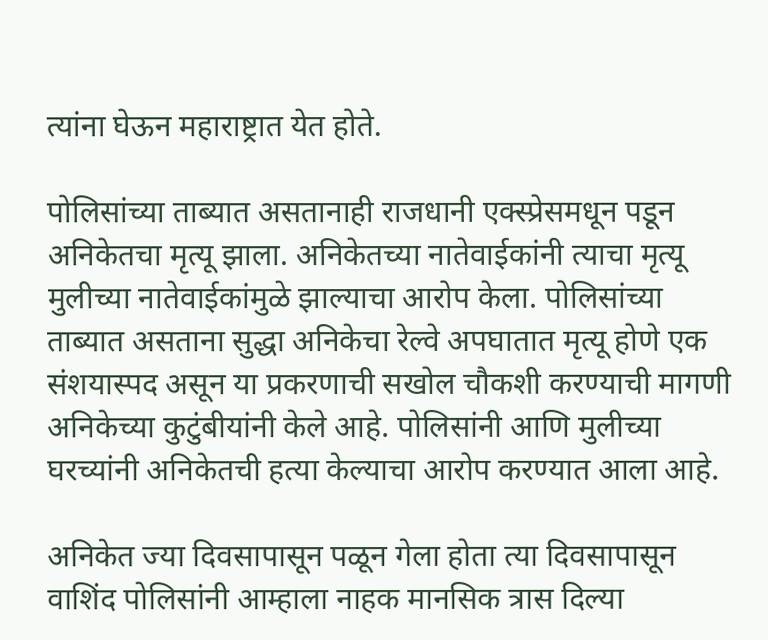त्यांना घेऊन महाराष्ट्रात येत होते.

पोलिसांच्या ताब्यात असतानाही राजधानी एक्स्प्रेसमधून पडून अनिकेतचा मृत्यू झाला. अनिकेतच्या नातेवाईकांनी त्याचा मृत्यू मुलीच्या नातेवाईकांमुळे झाल्याचा आरोप केला. पोलिसांच्या ताब्यात असताना सुद्धा अनिकेचा रेल्वे अपघातात मृत्यू होणे एक संशयास्पद असून या प्रकरणाची सखोल चौकशी करण्याची मागणी अनिकेच्या कुटुंबीयांनी केले आहे. पोलिसांनी आणि मुलीच्या घरच्यांनी अनिकेतची हत्या केल्याचा आरोप करण्यात आला आहे.

अनिकेत ज्या दिवसापासून पळून गेला होता त्या दिवसापासून वाशिंद पोलिसांनी आम्हाला नाहक मानसिक त्रास दिल्या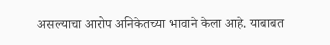असल्याचा आरोप अनिकेतच्या भावाने केला आहे. याबाबत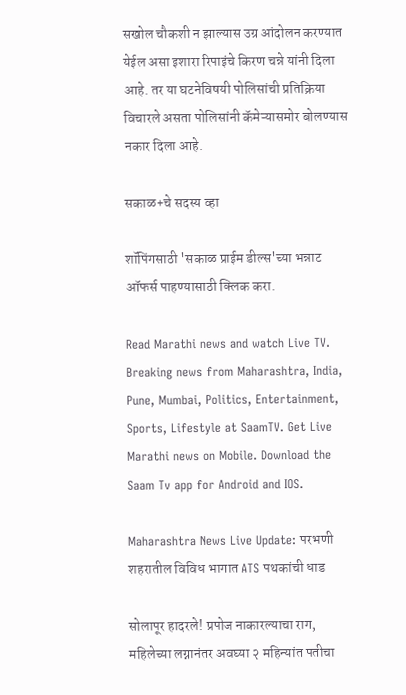सखोल चौकशी न झाल्यास उग्र आंदोलन करण्यात येईल असा इशारा रिपाइंचे किरण चन्ने यांनी दिला आहे. तर या घटनेविषयी पोलिसांची प्रतिक्रिया विचारले असता पोलिसांनी कॅमेऱ्यासमोर बोलण्यास नकार दिला आहे.

सकाळ+चे सदस्य व्हा

शॉपिंगसाठी 'सकाळ प्राईम डील्स'च्या भन्नाट ऑफर्स पाहण्यासाठी क्लिक करा.

Read Marathi news and watch Live TV. Breaking news from Maharashtra, India, Pune, Mumbai, Politics, Entertainment, Sports, Lifestyle at SaamTV. Get Live Marathi news on Mobile. Download the Saam Tv app for Android and IOS.

Maharashtra News Live Update: परभणी शहरातील विविध भागात ATS पथकांची धाड

सोलापूर हादरले! प्रपोज नाकारल्याचा राग, महिलेच्या लग्नानंतर अवघ्या २ महिन्यांत पतीचा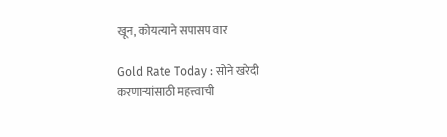खून, कोयत्याने सपासप वार

Gold Rate Today : सोने खरेदी करणाऱ्यांसाठी महत्त्वाची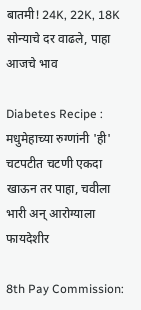बातमी! 24K, 22K, 18K सोन्याचे दर वाढले, पाहा आजचे भाव

Diabetes Recipe : मधुमेहाच्या रुग्णांनी 'ही' चटपटीत चटणी एकदा खाऊन तर पाहा, चवीला भारी अन् आरोग्याला फायदेशीर

8th Pay Commission: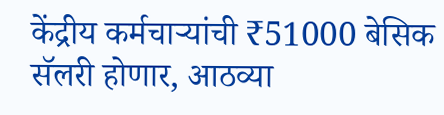केंद्रीय कर्मचाऱ्यांची ₹51000 बेसिक सॅलरी होणार, आठव्या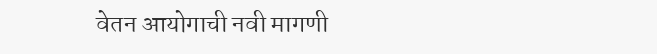वेतन आयोगाची नवी मागणी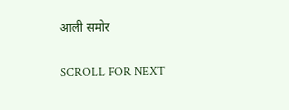आली समोर

SCROLL FOR NEXT